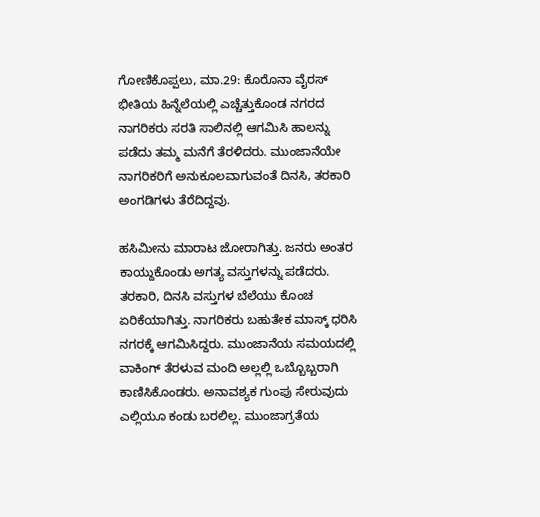ಗೋಣಿಕೊಪ್ಪಲು, ಮಾ.29: ಕೊರೊನಾ ವೈರಸ್ ಭೀತಿಯ ಹಿನ್ನೆಲೆಯಲ್ಲಿ ಎಚ್ಚೆತ್ತುಕೊಂಡ ನಗರದ ನಾಗರಿಕರು ಸರತಿ ಸಾಲಿನಲ್ಲಿ ಆಗಮಿಸಿ ಹಾಲನ್ನು ಪಡೆದು ತಮ್ಮ ಮನೆಗೆ ತೆರಳಿದರು. ಮುಂಜಾನೆಯೇ ನಾಗರಿಕರಿಗೆ ಅನುಕೂಲವಾಗುವಂತೆ ದಿನಸಿ, ತರಕಾರಿ ಅಂಗಡಿಗಳು ತೆರೆದಿದ್ದವು.

ಹಸಿಮೀನು ಮಾರಾಟ ಜೋರಾಗಿತ್ತು. ಜನರು ಅಂತರ ಕಾಯ್ದುಕೊಂಡು ಅಗತ್ಯ ವಸ್ತುಗಳನ್ನು ಪಡೆದರು. ತರಕಾರಿ, ದಿನಸಿ ವಸ್ತುಗಳ ಬೆಲೆಯು ಕೊಂಚ ಏರಿಕೆಯಾಗಿತ್ತು. ನಾಗರಿಕರು ಬಹುತೇಕ ಮಾಸ್ಕ್ ಧರಿಸಿ ನಗರಕ್ಕೆ ಆಗಮಿಸಿದ್ದರು. ಮುಂಜಾನೆಯ ಸಮಯದಲ್ಲಿ ವಾಕಿಂಗ್ ತೆರಳುವ ಮಂದಿ ಅಲ್ಲಲ್ಲಿ ಒಬ್ಬೊಬ್ಬರಾಗಿ ಕಾಣಿಸಿಕೊಂಡರು. ಅನಾವಶ್ಯಕ ಗುಂಪು ಸೇರುವುದು ಎಲ್ಲಿಯೂ ಕಂಡು ಬರಲಿಲ್ಲ. ಮುಂಜಾಗ್ರತೆಯ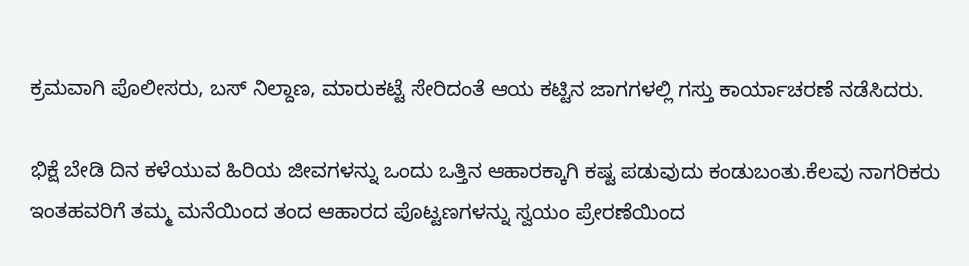ಕ್ರಮವಾಗಿ ಪೊಲೀಸರು, ಬಸ್ ನಿಲ್ದಾಣ, ಮಾರುಕಟ್ಟೆ ಸೇರಿದಂತೆ ಆಯ ಕಟ್ಟಿನ ಜಾಗಗಳಲ್ಲಿ ಗಸ್ತು ಕಾರ್ಯಾಚರಣೆ ನಡೆಸಿದರು.

ಭಿಕ್ಷೆ ಬೇಡಿ ದಿನ ಕಳೆಯುವ ಹಿರಿಯ ಜೀವಗಳನ್ನು ಒಂದು ಒತ್ತಿನ ಆಹಾರಕ್ಕಾಗಿ ಕಷ್ಟ ಪಡುವುದು ಕಂಡುಬಂತು.ಕೆಲವು ನಾಗರಿಕರು ಇಂತಹವರಿಗೆ ತಮ್ಮ ಮನೆಯಿಂದ ತಂದ ಆಹಾರದ ಪೊಟ್ಟಣಗಳನ್ನು ಸ್ವಯಂ ಪ್ರೇರಣೆಯಿಂದ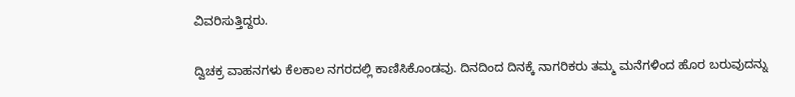ವಿವರಿಸುತ್ತಿದ್ದರು.

ದ್ವಿಚಕ್ರ ವಾಹನಗಳು ಕೆಲಕಾಲ ನಗರದಲ್ಲಿ ಕಾಣಿಸಿಕೊಂಡವು. ದಿನದಿಂದ ದಿನಕ್ಕೆ ನಾಗರಿಕರು ತಮ್ಮ ಮನೆಗಳಿಂದ ಹೊರ ಬರುವುದನ್ನು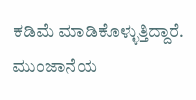ಕಡಿಮೆ ಮಾಡಿಕೊಳ್ಳುತ್ತಿದ್ದಾರೆ. ಮುಂಜಾನೆಯ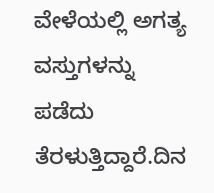ವೇಳೆಯಲ್ಲಿ ಅಗತ್ಯ ವಸ್ತುಗಳನ್ನು ಪಡೆದು ತೆರಳುತ್ತಿದ್ದಾರೆ.ದಿನ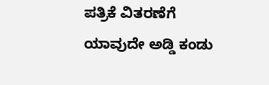ಪತ್ರಿಕೆ ವಿತರಣೆಗೆ ಯಾವುದೇ ಅಡ್ಡಿ ಕಂಡು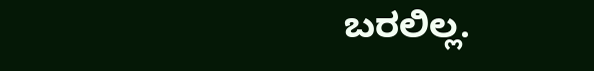ಬರಲಿಲ್ಲ.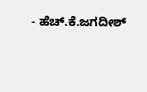- ಹೆಚ್.ಕೆ.ಜಗದೀಶ್